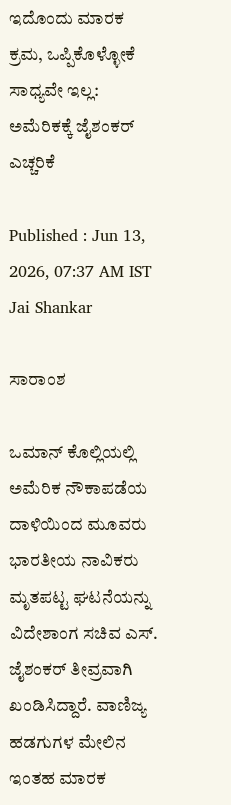ಇದೊಂದು ಮಾರಕ ಕ್ರಮ, ಒಪ್ಪಿಕೊಳ್ಳೋಕೆ ಸಾಧ್ಯವೇ ಇಲ್ಲ: ಅಮೆರಿಕಕ್ಕೆ ಜೈಶಂಕರ್ ಎಚ್ಚರಿಕೆ

Published : Jun 13, 2026, 07:37 AM IST
Jai Shankar

ಸಾರಾಂಶ

ಒಮಾನ್ ಕೊಲ್ಲಿಯಲ್ಲಿ ಅಮೆರಿಕ ನೌಕಾಪಡೆಯ ದಾಳಿಯಿಂದ ಮೂವರು ಭಾರತೀಯ ನಾವಿಕರು ಮೃತಪಟ್ಟ ಘಟನೆಯನ್ನು ವಿದೇಶಾಂಗ ಸಚಿವ ಎಸ್. ಜೈಶಂಕರ್ ತೀವ್ರವಾಗಿ ಖಂಡಿಸಿದ್ದಾರೆ. ವಾಣಿಜ್ಯ ಹಡಗುಗಳ ಮೇಲಿನ ಇಂತಹ ಮಾರಕ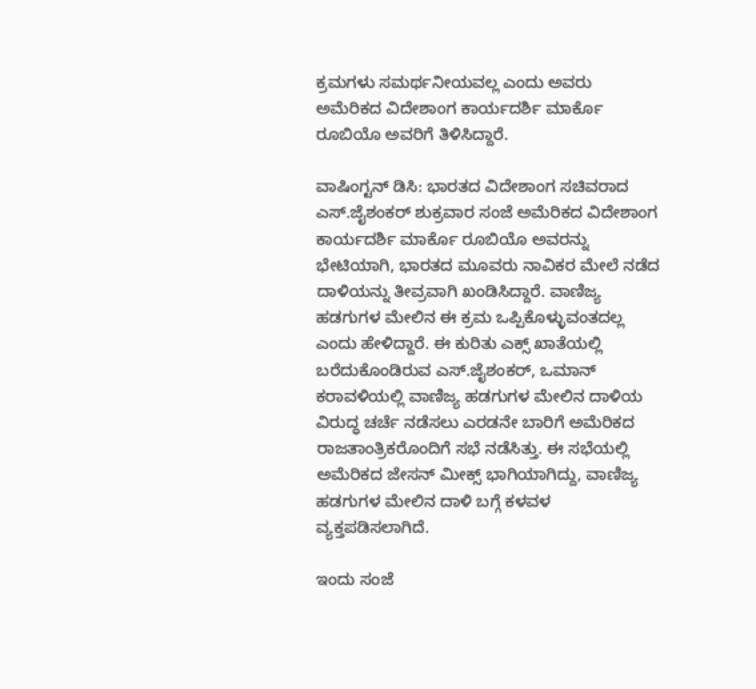ಕ್ರಮಗಳು ಸಮರ್ಥನೀಯವಲ್ಲ ಎಂದು ಅವರು ಅಮೆರಿಕದ ವಿದೇಶಾಂಗ ಕಾರ್ಯದರ್ಶಿ ಮಾರ್ಕೊ ರೂಬಿಯೊ ಅವರಿಗೆ ತಿಳಿಸಿದ್ದಾರೆ.

ವಾಷಿಂಗ್ಟನ್ ಡಿಸಿ: ಭಾರತದ ವಿದೇಶಾಂಗ ಸಚಿವರಾದ ಎಸ್.ಜೈಶಂಕರ್ ಶುಕ್ರವಾರ ಸಂಜೆ ಅಮೆರಿಕದ ವಿದೇಶಾಂಗ ಕಾರ್ಯದರ್ಶಿ ಮಾರ್ಕೊ ರೂಬಿಯೊ ಅವರನ್ನು ಭೇಟಿಯಾಗಿ, ಭಾರತದ ಮೂವರು ನಾವಿಕರ ಮೇಲೆ ನಡೆದ ದಾಳಿಯನ್ನು ತೀವ್ರವಾಗಿ ಖಂಡಿಸಿದ್ದಾರೆ. ವಾಣಿಜ್ಯ ಹಡಗುಗಳ ಮೇಲಿನ ಈ ಕ್ರಮ ಒಪ್ಪಿಕೊಳ್ಳುವಂತದಲ್ಲ ಎಂದು ಹೇಳಿದ್ದಾರೆ. ಈ ಕುರಿತು ಎಕ್ಸ್ ಖಾತೆಯಲ್ಲಿ ಬರೆದುಕೊಂಡಿರುವ ಎಸ್‌.ಜೈಶಂಕರ್, ಒಮಾನ್ ಕರಾವಳಿಯಲ್ಲಿ ವಾಣಿಜ್ಯ ಹಡಗುಗಳ ಮೇಲಿನ ದಾಳಿಯ ವಿರುದ್ಧ ಚರ್ಚೆ ನಡೆಸಲು ಎರಡನೇ ಬಾರಿಗೆ ಅಮೆರಿಕದ ರಾಜತಾಂತ್ರಿಕರೊಂದಿಗೆ ಸಭೆ ನಡೆಸಿತ್ತು. ಈ ಸಭೆಯಲ್ಲಿ ಅಮೆರಿಕದ ಜೇಸನ್ ಮೀಕ್ಸ್ ಭಾಗಿಯಾಗಿದ್ದು, ವಾಣಿಜ್ಯ ಹಡಗುಗಳ ಮೇಲಿನ ದಾಳಿ ಬಗ್ಗೆ ಕಳವಳ ವ್ಯಕ್ತಪಡಿಸಲಾಗಿದೆ.

ಇಂದು ಸಂಜೆ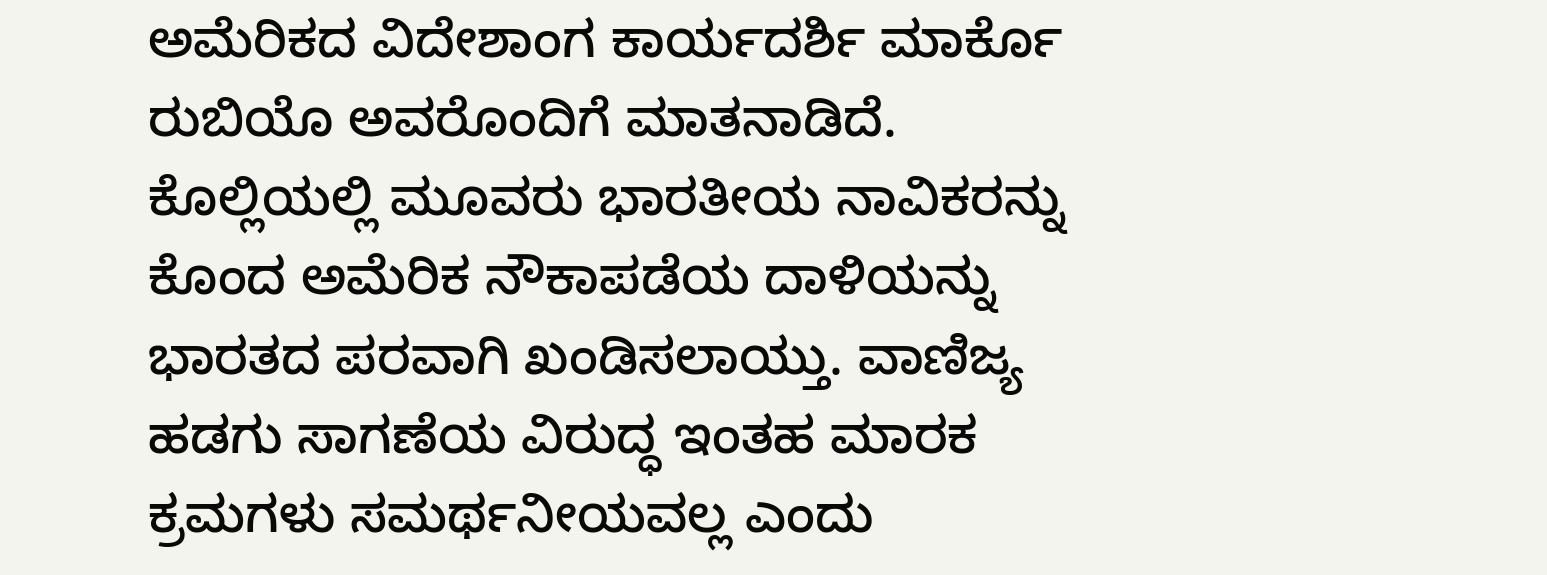ಅಮೆರಿಕದ ವಿದೇಶಾಂಗ ಕಾರ್ಯದರ್ಶಿ ಮಾರ್ಕೊ ರುಬಿಯೊ ಅವರೊಂದಿಗೆ ಮಾತನಾಡಿದೆ. ಕೊಲ್ಲಿಯಲ್ಲಿ ಮೂವರು ಭಾರತೀಯ ನಾವಿಕರನ್ನು ಕೊಂದ ಅಮೆರಿಕ ನೌಕಾಪಡೆಯ ದಾಳಿಯನ್ನು ಭಾರತದ ಪರವಾಗಿ ಖಂಡಿಸಲಾಯ್ತು. ವಾಣಿಜ್ಯ ಹಡಗು ಸಾಗಣೆಯ ವಿರುದ್ಧ ಇಂತಹ ಮಾರಕ ಕ್ರಮಗಳು ಸಮರ್ಥನೀಯವಲ್ಲ ಎಂದು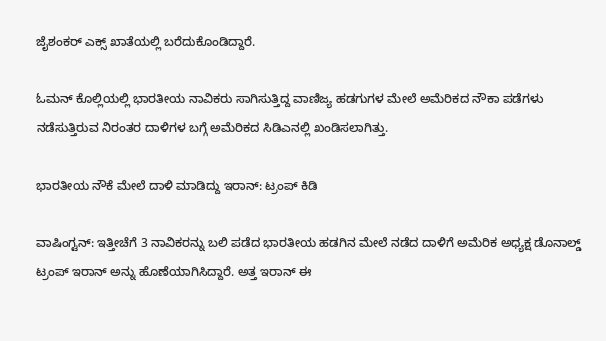ಜೈಶಂಕರ್ ಎಕ್ಸ್ ಖಾತೆಯಲ್ಲಿ ಬರೆದುಕೊಂಡಿದ್ದಾರೆ.

ಓಮನ್ ಕೊಲ್ಲಿಯಲ್ಲಿ ಭಾರತೀಯ ನಾವಿಕರು ಸಾಗಿಸುತ್ತಿದ್ದ ವಾಣಿಜ್ಯ ಹಡಗುಗಳ ಮೇಲೆ ಅಮೆರಿಕದ ನೌಕಾ ಪಡೆಗಳು ನಡೆಸುತ್ತಿರುವ ನಿರಂತರ ದಾಳಿಗಳ ಬಗ್ಗೆ ಅಮೆರಿಕದ ಸಿಡಿಎನಲ್ಲಿ ಖಂಡಿಸಲಾಗಿತ್ತು.

ಭಾರತೀಯ ನೌಕೆ ಮೇಲೆ ದಾಳಿ ಮಾಡಿದ್ದು ಇರಾನ್‌: ಟ್ರಂಪ್‌ ಕಿಡಿ

ವಾಷಿಂಗ್ಟನ್‌: ಇತ್ತೀಚೆಗೆ 3 ನಾವಿಕರನ್ನು ಬಲಿ ಪಡೆದ ಭಾರತೀಯ ಹಡಗಿನ ಮೇಲೆ ನಡೆದ ದಾಳಿಗೆ ಅಮೆರಿಕ ಅಧ್ಯಕ್ಷ ಡೊನಾಲ್ಡ್ ಟ್ರಂಪ್‌ ಇರಾನ್‌ ಅನ್ನು ಹೊಣೆಯಾಗಿಸಿದ್ದಾರೆ. ಅತ್ತ ಇರಾನ್‌ ಈ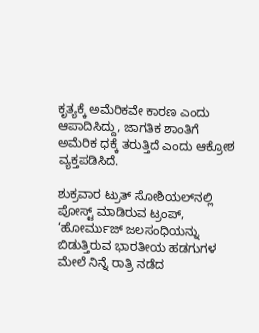ಕೃತ್ಯಕ್ಕೆ ಅಮೆರಿಕವೇ ಕಾರಣ ಎಂದು ಆಪಾದಿಸಿದ್ದು, ಜಾಗತಿಕ ಶಾಂತಿಗೆ ಅಮೆರಿಕ ಧಕ್ಕೆ ತರುತ್ತಿದೆ ಎಂದು ಆಕ್ರೋಶ ವ್ಯಕ್ತಪಡಿಸಿದೆ.

ಶುಕ್ರವಾರ ಟ್ರುತ್ ಸೋಶಿಯಲ್‌ನಲ್ಲಿ ಪೋಸ್ಟ್‌ ಮಾಡಿರುವ ಟ್ರಂಪ್, ‘ಹೋರ್ಮುಜ್ ಜಲಸಂಧಿಯನ್ನು ಬಿಡುತ್ತಿರುವ ಭಾರತೀಯ ಹಡಗುಗಳ ಮೇಲೆ ನಿನ್ನೆ ರಾತ್ರಿ ನಡೆದ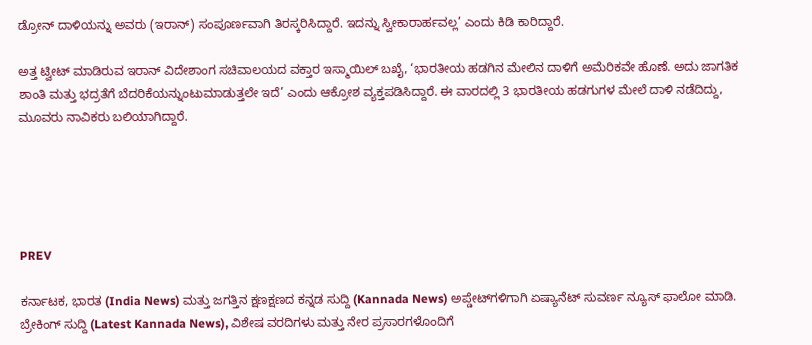ಡ್ರೋನ್ ದಾಳಿಯನ್ನು ಅವರು (ಇರಾನ್) ಸಂಪೂರ್ಣವಾಗಿ ತಿರಸ್ಕರಿಸಿದ್ದಾರೆ. ಇದನ್ನು ಸ್ವೀಕಾರಾರ್ಹವಲ್ಲ’ ಎಂದು ಕಿಡಿ ಕಾರಿದ್ದಾರೆ.

ಅತ್ತ ಟ್ವೀಟ್‌ ಮಾಡಿರುವ ಇರಾನ್ ವಿದೇಶಾಂಗ ಸಚಿವಾಲಯದ ವಕ್ತಾರ ಇಸ್ಮಾಯಿಲ್‌ ಬಖೈ, ‘ಭಾರತೀಯ ಹಡಗಿನ ಮೇಲಿನ ದಾಳಿಗೆ ಅಮೆರಿಕವೇ ಹೊಣೆ. ಅದು ಜಾಗತಿಕ ಶಾಂತಿ ಮತ್ತು ಭದ್ರತೆಗೆ ಬೆದರಿಕೆಯನ್ನುಂಟುಮಾಡುತ್ತಲೇ ಇದೆ’ ಎಂದು ಆಕ್ರೋಶ ವ್ಯಕ್ತಪಡಿಸಿದ್ದಾರೆ. ಈ ವಾರದಲ್ಲಿ 3 ಭಾರತೀಯ ಹಡಗುಗಳ ಮೇಲೆ ದಾಳಿ ನಡೆದಿದ್ದು, ಮೂವರು ನಾವಿಕರು ಬಲಿಯಾಗಿದ್ದಾರೆ.





PREV

ಕರ್ನಾಟಕ, ಭಾರತ (India News) ಮತ್ತು ಜಗತ್ತಿನ ಕ್ಷಣಕ್ಷಣದ ಕನ್ನಡ ಸುದ್ದಿ (Kannada News) ಅಪ್ಡೇಟ್‌ಗಳಿಗಾಗಿ ಏಷ್ಯಾನೆಟ್ ಸುವರ್ಣ ನ್ಯೂಸ್‌ ಫಾಲೋ ಮಾಡಿ. ಬ್ರೇಕಿಂಗ್ ಸುದ್ದಿ (Latest Kannada News), ವಿಶೇಷ ವರದಿಗಳು ಮತ್ತು ನೇರ ಪ್ರಸಾರಗಳೊಂದಿಗೆ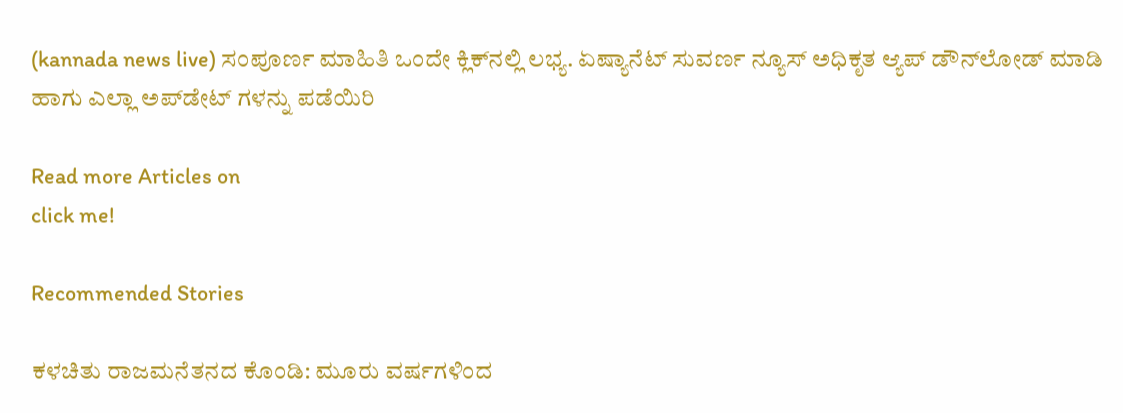(kannada news live) ಸಂಪೂರ್ಣ ಮಾಹಿತಿ ಒಂದೇ ಕ್ಲಿಕ್‌ನಲ್ಲಿ ಲಭ್ಯ. ಏಷ್ಯಾನೆಟ್ ಸುವರ್ಣ ನ್ಯೂಸ್ ಅಧಿಕೃತ ಆ್ಯಪ್ ಡೌನ್‌ಲೋಡ್ ಮಾಡಿ ಹಾಗು ಎಲ್ಲಾ ಅಪ್‌ಡೇಟ್ ಗಳನ್ನು ಪಡೆಯಿರಿ

Read more Articles on
click me!

Recommended Stories

ಕಳಚಿತು ರಾಜಮನೆತನದ ಕೊಂಡಿ: ಮೂರು ವರ್ಷಗಳಿಂದ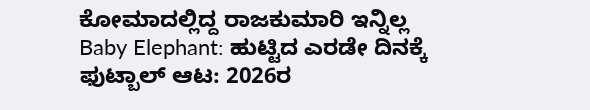ಕೋಮಾದಲ್ಲಿದ್ದ ರಾಜಕುಮಾರಿ ಇನ್ನಿಲ್ಲ
Baby Elephant: ಹುಟ್ಟಿದ ಎರಡೇ ದಿನಕ್ಕೆ ಫುಟ್ಬಾಲ್ ಆಟ: 2026ರ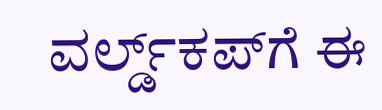ವರ್ಲ್ಡ್‌ಕಪ್‌ಗೆ ಈ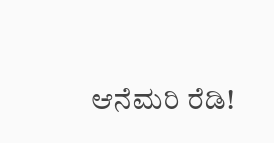ಆನೆಮರಿ ರೆಡಿ!